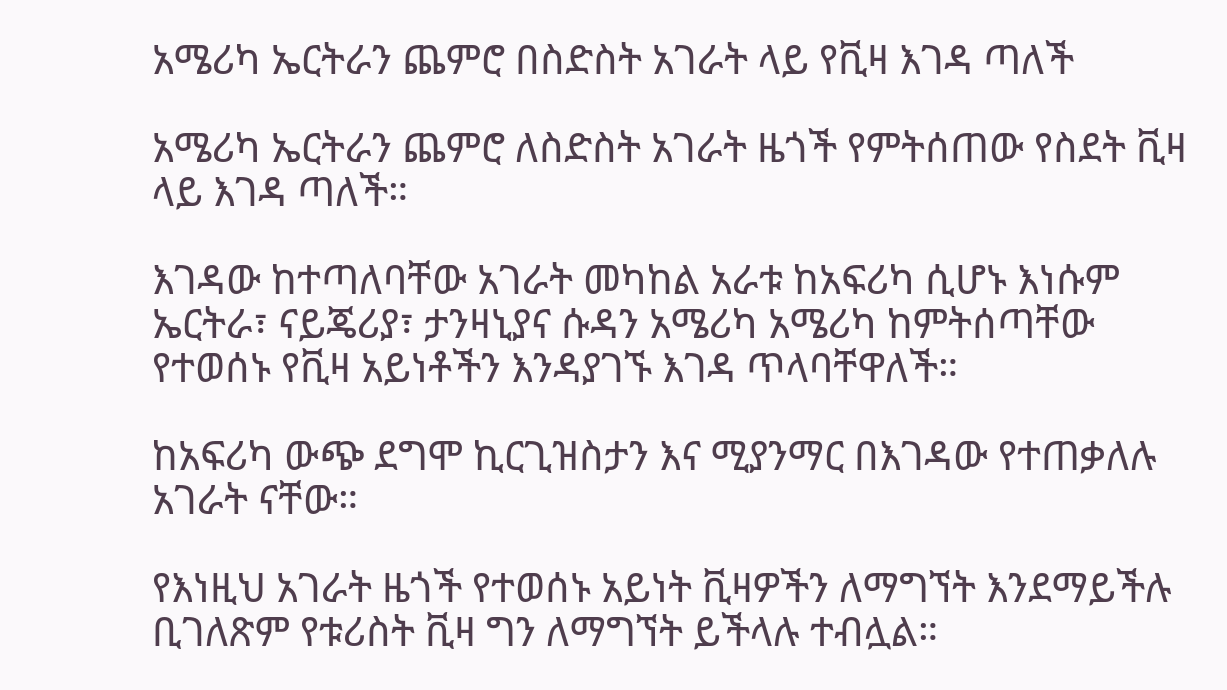አሜሪካ ኤርትራን ጨምሮ በስድስት አገራት ላይ የቪዛ እገዳ ጣለች

አሜሪካ ኤርትራን ጨምሮ ለስድስት አገራት ዜጎች የምትሰጠው የስደት ቪዛ ላይ እገዳ ጣለች።

እገዳው ከተጣለባቸው አገራት መካከል አራቱ ከአፍሪካ ሲሆኑ እነሱም ኤርትራ፣ ናይጄሪያ፣ ታንዛኒያና ሱዳን አሜሪካ አሜሪካ ከምትሰጣቸው የተወሰኑ የቪዛ አይነቶችን እንዳያገኙ እገዳ ጥላባቸዋለች።

ከአፍሪካ ውጭ ደግሞ ኪርጊዝስታን እና ሚያንማር በእገዳው የተጠቃለሉ አገራት ናቸው።

የእነዚህ አገራት ዜጎች የተወሰኑ አይነት ቪዛዎችን ለማግኘት እንደማይችሉ ቢገለጽም የቱሪስት ቪዛ ግን ለማግኘት ይችላሉ ተብሏል።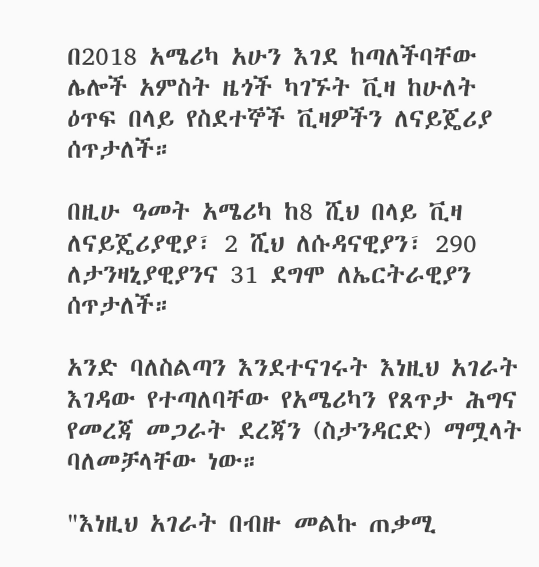በ2018 አሜሪካ አሁን እገደ ከጣለችባቸው ሌሎች አምስት ዜጎች ካገኙት ቪዛ ከሁለት ዕጥፍ በላይ የስደተኞች ቪዛዎችን ለናይጄሪያ ሰጥታለች።

በዚሁ ዓመት አሜሪካ ከ8 ሺህ በላይ ቪዛ ለናይጄሪያዊያ፣ 2 ሺህ ለሱዳናዊያን፣ 290 ለታንዛኒያዊያንና 31 ደግሞ ለኤርትራዊያን ሰጥታለች።

አንድ ባለስልጣን እንደተናገሩት እነዚህ አገራት እገዳው የተጣለባቸው የአሜሪካን የጸጥታ ሕግና የመረጃ መጋራት ደረጃን (ስታንዳርድ) ማሟላት ባለመቻላቸው ነው።

"እነዚህ አገራት በብዙ መልኩ ጠቃሚ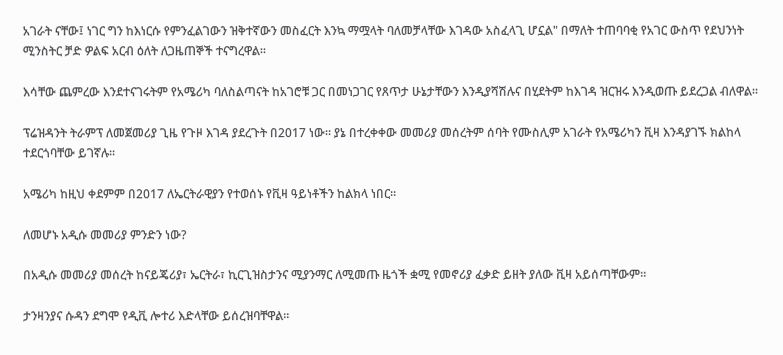አገራት ናቸው፤ ነገር ግን ከእነርሱ የምንፈልገውን ዝቅተኛውን መስፈርት እንኳ ማሟላት ባለመቻላቸው እገዳው አስፈላጊ ሆኗል" በማለት ተጠባባቂ የአገር ውስጥ የደህንነት ሚንስትር ቻድ ዎልፍ አርብ ዕለት ለጋዜጠኞች ተናግረዋል።

እሳቸው ጨምረው እንደተናገሩትም የአሜሪካ ባለስልጣናት ከአገሮቹ ጋር በመነጋገር የጸጥታ ሁኔታቸውን እንዲያሻሽሉና በሂደትም ከእገዳ ዝርዝሩ እንዲወጡ ይደረጋል ብለዋል።

ፕሬዝዳንት ትራምፕ ለመጀመሪያ ጊዜ የጉዞ እገዳ ያደረጉት በ2017 ነው። ያኔ በተረቀቀው መመሪያ መሰረትም ሰባት የሙስሊም አገራት የአሜሪካን ቪዛ እንዳያገኙ ክልከላ ተደርጎባቸው ይገኛሉ።

አሜሪካ ከዚህ ቀደምም በ2017 ለኤርትራዊያን የተወሰኑ የቪዛ ዓይነቶችን ከልክላ ነበር።

ለመሆኑ አዲሱ መመሪያ ምንድን ነው?

በአዲሱ መመሪያ መሰረት ከናይጄሪያ፣ ኤርትራ፣ ኪርጊዝስታንና ሚያንማር ለሚመጡ ዜጎች ቋሚ የመኖሪያ ፈቃድ ይዘት ያለው ቪዛ አይሰጣቸውም።

ታንዛንያና ሱዳን ደግሞ የዲቪ ሎተሪ እድላቸው ይሰረዝባቸዋል።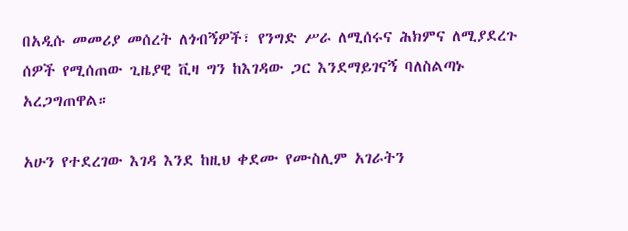በአዲሱ መመሪያ መሰረት ለጎብኝዎች፣ የንግድ ሥራ ለሚሰሩና ሕክምና ለሚያደረጉ ሰዎች የሚሰጠው ጊዜያዊ ቪዛ ግን ከእገዳው ጋር እንደማይገናኝ ባለስልጣኑ አረጋግጠዋል።

አሁን የተደረገው እገዳ እንደ ከዚህ ቀደሙ የሙስሊም አገራትን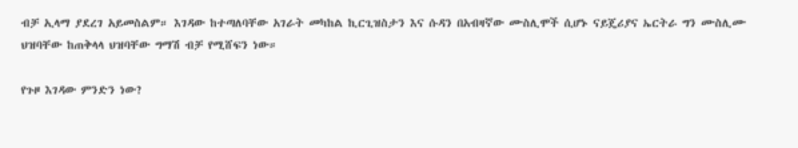ብቻ ኢላማ ያደረገ አይመስልም። እገዳው ከተጣለባቸው አገራት መካከል ኪርጊዝስታን እና ሱዳን በአብዛኛው ሙስሊሞች ሲሆኑ ናይጄሪያና ኤርትራ ግን ሙስሊሙ ህዝባቸው ከጠቅላላ ህዝባቸው ግማሽ ብቻ የሚሸፍን ነው።

የጉዞ እገዳው ምንድን ነው?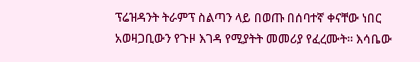ፕሬዝዳንት ትራምፕ ስልጣን ላይ በወጡ በሰባተኛ ቀናቸው ነበር አወዛጋቢውን የጉዞ እገዳ የሚያትት መመሪያ የፈረሙት። እሳቤው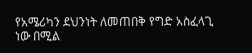የአሜሪካን ደህንነት ለመጠበቅ የግድ አስፈላጊ ነው በሚል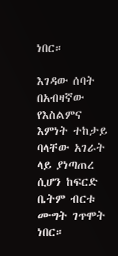ነበር።

እገዳው ሰባት በአብዛኛው የእስልምና እምነት ተከታይ ባላቸው አገራት ላይ ያነጣጠረ ሲሆን ከፍርድ ቤትም ብርቱ ሙግት ገጥሞት ነበር።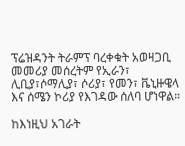ፕሬዝዳንት ትራምፕ ባረቀቁት አወዛጋቢ መመሪያ መሰረትም የኢራን፣ ሊቢያ፣ሶማሊያ፣ ሶሪያ፣ የመን፣ ቬኒዙዌላ እና ሰሜን ኮሪያ የእገዳው ሰለባ ሆነዋል።

ከእነዚህ አገራት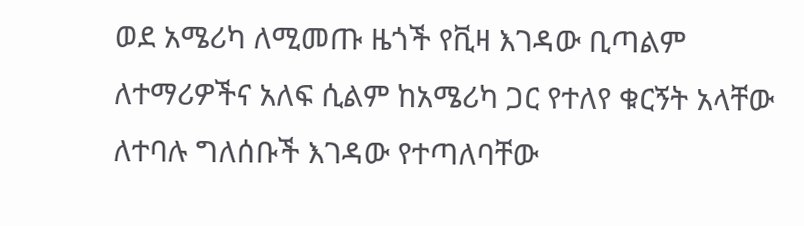ወደ አሜሪካ ለሚመጡ ዜጎች የቪዛ እገዳው ቢጣልም ለተማሪዎችና አለፍ ሲልም ከአሜሪካ ጋር የተለየ ቁርኝት አላቸው ለተባሉ ግለሰቡች እገዳው የተጣለባቸው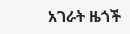አገራት ዜጎች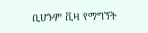ቢሆኑም ቪዛ የማግኘት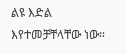ልዩ እድል እየተመቻቸላቸው ነው።